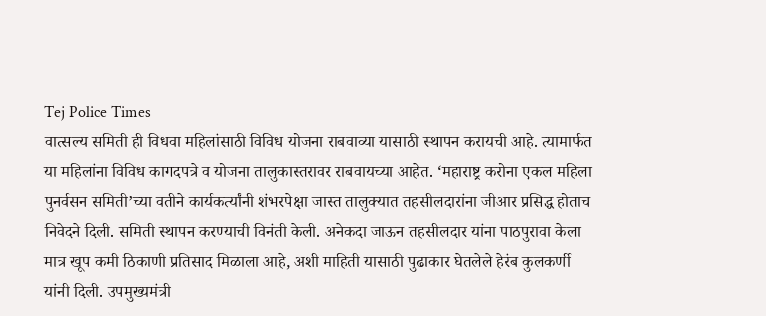Tej Police Times
वात्सल्य समिती ही विधवा महिलांसाठी विविध योजना राबवाव्या यासाठी स्थापन करायची आहे. त्यामार्फत या महिलांना विविध कागदपत्रे व योजना तालुकास्तरावर राबवायच्या आहेत. ‘महाराष्ट्र करोना एकल महिला पुनर्वसन समिती’च्या वतीने कार्यकर्त्यांनी शंभरपेक्षा जास्त तालुक्यात तहसीलदारांना जीआर प्रसिद्ध होताच निवेदने दिली. समिती स्थापन करण्याची विनंती केली. अनेकदा जाऊन तहसीलदार यांना पाठपुरावा केला मात्र खूप कमी ठिकाणी प्रतिसाद मिळाला आहे, अशी माहिती यासाठी पुढाकार घेतलेले हेरंब कुलकर्णी यांनी दिली. उपमुख्यमंत्री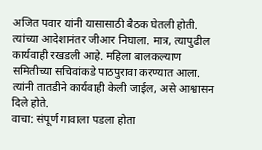अजित पवार यांनी यासासाठी बैठक घेतली होती. त्यांच्या आदेशानंतर जीआर निघाला. मात्र, त्यापुढील कार्यवाही रखडली आहे. महिला बालकल्याण समितीच्या सचिवांकडे पाठपुरावा करण्यात आला. त्यांनी तातडीने कार्यवाही केली जाईल, असे आश्वासन दिले होते.
वाचा: संपूर्ण गावाला पडला होता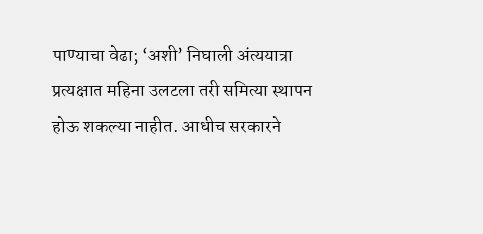पाण्याचा वेढा; ‘अशी’ निघाली अंत्ययात्रा
प्रत्यक्षात महिना उलटला तरी समित्या स्थापन होऊ शकल्या नाहीत. आधीच सरकारने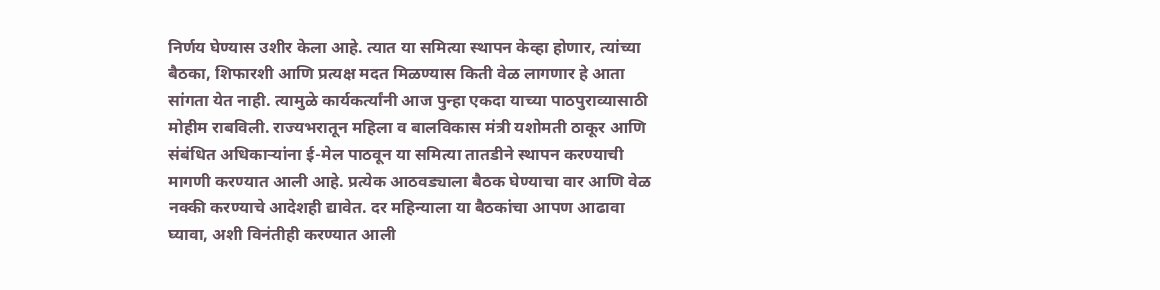निर्णय घेण्यास उशीर केला आहे. त्यात या समित्या स्थापन केव्हा होणार, त्यांच्या बैठका, शिफारशी आणि प्रत्यक्ष मदत मिळण्यास किती वेळ लागणार हे आता सांगता येत नाही. त्यामुळे कार्यकर्त्यांनी आज पुन्हा एकदा याच्या पाठपुराव्यासाठी मोहीम राबविली. राज्यभरातून महिला व बालविकास मंत्री यशोमती ठाकूर आणि संबंधित अधिकाऱ्यांना ई-मेल पाठवून या समित्या तातडीने स्थापन करण्याची मागणी करण्यात आली आहे. प्रत्येक आठवड्याला बैठक घेण्याचा वार आणि वेळ नक्की करण्याचे आदेशही द्यावेत. दर महिन्याला या बैठकांचा आपण आढावा घ्यावा, अशी विनंतीही करण्यात आली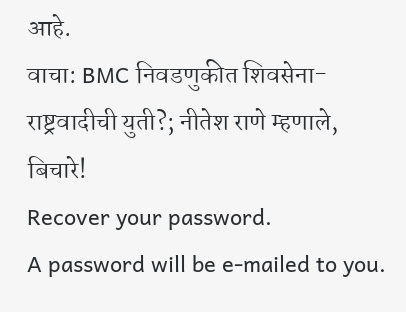आहे.
वाचा: BMC निवडणुकीत शिवसेना-राष्ट्रवादीची युती?; नीतेश राणे म्हणाले, बिचारे!
Recover your password.
A password will be e-mailed to you.